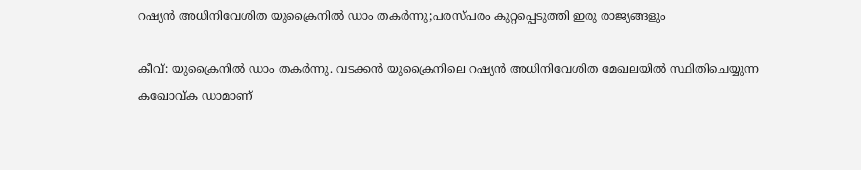റഷ്യൻ അധിനിവേശിത യുക്രൈനിൽ ഡാം തകർന്നു;പരസ്പരം കുറ്റപ്പെടുത്തി ഇരു രാജ്യങ്ങളും

കീവ്: യുക്രൈനില്‍ ഡാം തകര്‍ന്നു. വടക്കന്‍ യുക്രൈനിലെ റഷ്യന്‍ അധിനിവേശിത മേഖലയില്‍ സ്ഥിതിചെയ്യുന്ന കഖോവ്ക ഡാമാണ്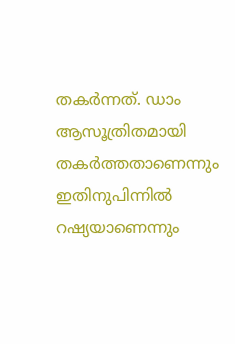തകര്‍ന്നത്. ഡാം ആസൂത്രിതമായി തകര്‍ത്തതാണെന്നും ഇതിനുപിന്നില്‍ റഷ്യയാണെന്നും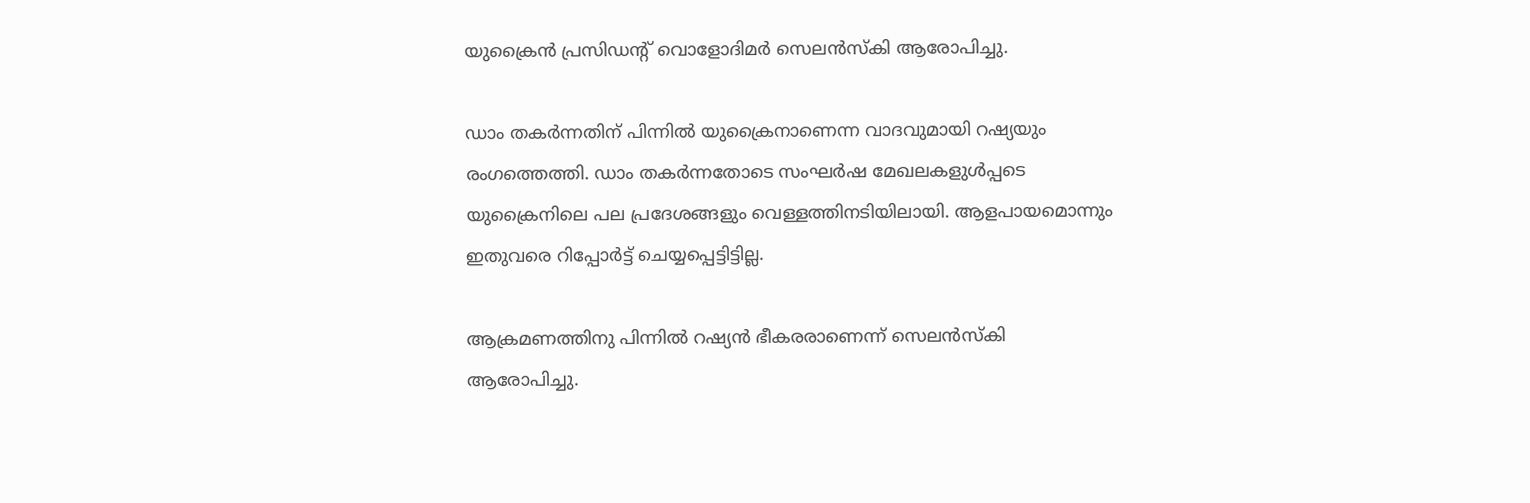യുക്രൈന്‍ പ്രസിഡന്റ് വൊളോദിമര്‍ സെലന്‍സ്‌കി ആരോപിച്ചു.

ഡാം തകര്‍ന്നതിന് പിന്നില്‍ യുക്രൈനാണെന്ന വാദവുമായി റഷ്യയും രംഗത്തെത്തി. ഡാം തകര്‍ന്നതോടെ സംഘര്‍ഷ മേഖലകളുള്‍പ്പടെ യുക്രൈനിലെ പല പ്രദേശങ്ങളും വെള്ളത്തിനടിയിലായി. ആളപായമൊന്നും ഇതുവരെ റിപ്പോര്‍ട്ട് ചെയ്യപ്പെട്ടിട്ടില്ല.

ആക്രമണത്തിനു പിന്നില്‍ റഷ്യന്‍ ഭീകരരാണെന്ന് സെലന്‍സ്‌കി ആരോപിച്ചു.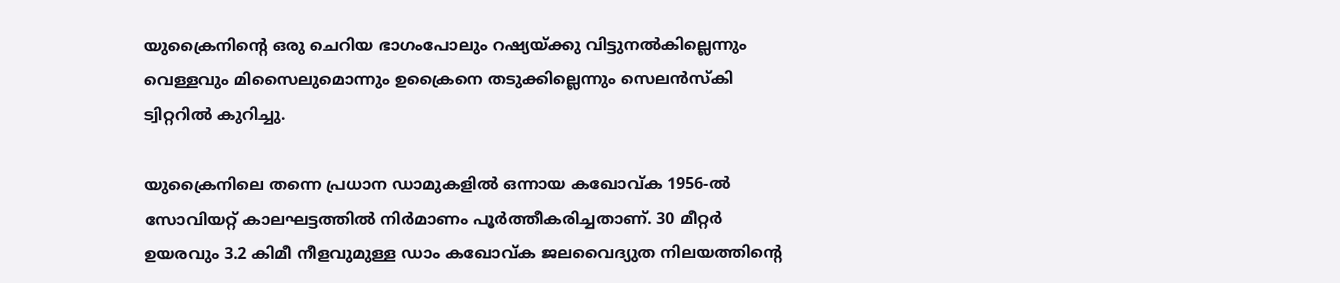യുക്രൈനിന്റെ ഒരു ചെറിയ ഭാഗംപോലും റഷ്യയ്ക്കു വിട്ടുനല്‍കില്ലെന്നും വെള്ളവും മിസൈലുമൊന്നും ഉക്രൈനെ തടുക്കില്ലെന്നും സെലന്‍സ്‌കി ട്വിറ്ററില്‍ കുറിച്ചു.

യുക്രൈനിലെ തന്നെ പ്രധാന ഡാമുകളില്‍ ഒന്നായ കഖോവ്ക 1956-ല്‍ സോവിയറ്റ് കാലഘട്ടത്തില്‍ നിര്‍മാണം പൂര്‍ത്തീകരിച്ചതാണ്. 30 മീറ്റര്‍ ഉയരവും 3.2 കിമീ നീളവുമുള്ള ഡാം കഖോവ്ക ജലവൈദ്യുത നിലയത്തിന്റെ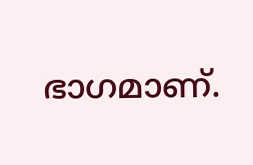ഭാഗമാണ്.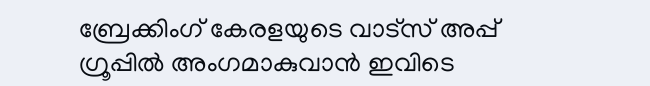ബ്രേക്കിംഗ് കേരളയുടെ വാട്സ് അപ്പ് ഗ്രൂപ്പിൽ അംഗമാകുവാൻ ഇവിടെ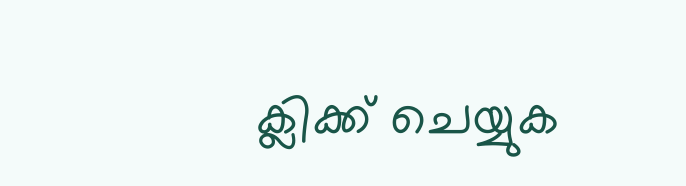ക്ലിക്ക് ചെയ്യുക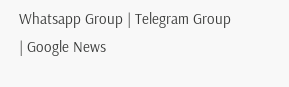Whatsapp Group | Telegram Group | Google News